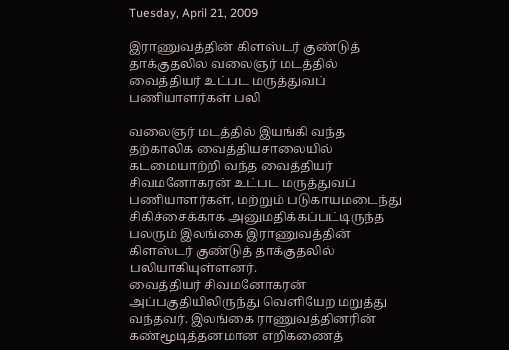Tuesday, April 21, 2009

இராணுவத்தின் கிளஸ்டர் குண்டுத் தாக்குதலில வலைஞர் மடத்தில் வைத்தியர் உட்பட மருத்துவப் பணியாளர்கள் பலி

வலைஞர் மடத்தில் இயங்கி வந்த தற்காலிக வைத்தியசாலையில் கடமையாற்றி வந்த வைத்தியர் சிவமனோகரன் உட்பட மருத்துவப் பணியாளர்கள், மற்றும் படுகாயமடைந்து சிகிச்சைக்காக அனுமதிக்கப்பட்டிருந்த பலரும் இலங்கை இராணுவத்தின் கிளஸ்டர் குண்டுத் தாக்குதலில் பலியாகியுள்ளனர்.
வைத்தியர் சிவமனோகரன் அப்பகுதியிலிருந்து வெளியேற மறுத்து வந்தவர். இலங்கை ராணுவத்தினரின் கண்மூடித்தனமான எறிகணைத்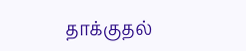தாக்குதல்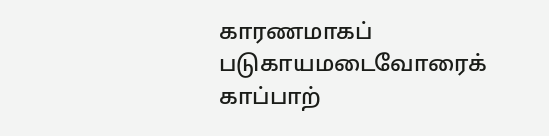காரணமாகப் படுகாயமடைவோரைக் காப்பாற்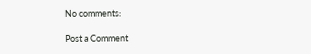No comments:

Post a Comment